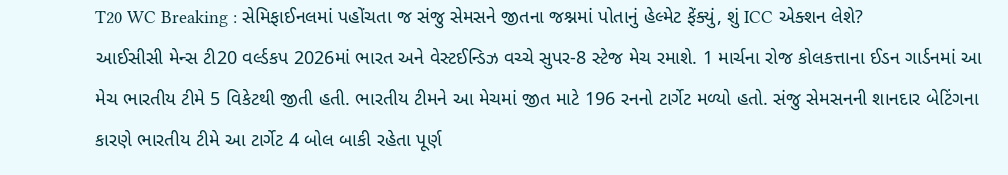T20 WC Breaking : સેમિફાઈનલમાં પહોંચતા જ સંજુ સેમસને જીતના જશ્નમાં પોતાનું હેલ્મેટ ફેંક્યું, શું ICC એક્શન લેશે?
આઈસીસી મેન્સ ટી20 વર્લ્ડકપ 2026માં ભારત અને વેસ્ટઈન્ડિઝ વચ્ચે સુપર-8 સ્ટેજ મેચ રમાશે. 1 માર્ચના રોજ કોલકત્તાના ઈડન ગાર્ડનમાં આ મેચ ભારતીય ટીમે 5 વિકેટથી જીતી હતી. ભારતીય ટીમને આ મેચમાં જીત માટે 196 રનનો ટાર્ગેટ મળ્યો હતો. સંજુ સેમસનની શાનદાર બેટિંગના કારણે ભારતીય ટીમે આ ટાર્ગેટ 4 બોલ બાકી રહેતા પૂર્ણ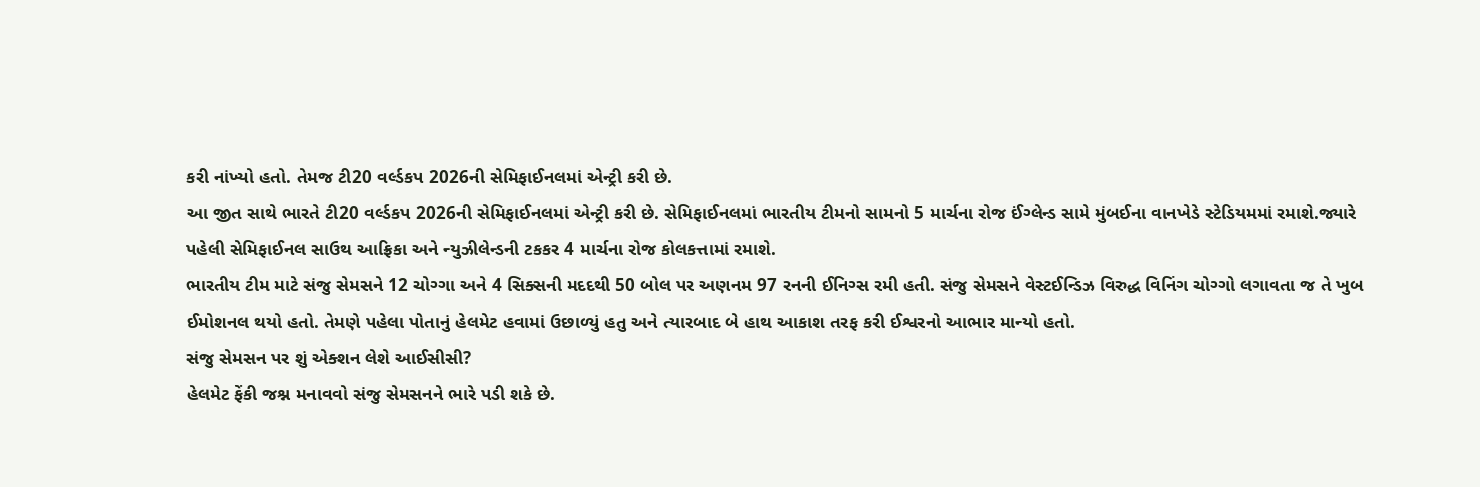કરી નાંખ્યો હતો. તેમજ ટી20 વર્લ્ડકપ 2026ની સેમિફાઈનલમાં એન્ટ્રી કરી છે.
આ જીત સાથે ભારતે ટી20 વર્લ્ડકપ 2026ની સેમિફાઈનલમાં એન્ટ્રી કરી છે. સેમિફાઈનલમાં ભારતીય ટીમનો સામનો 5 માર્ચના રોજ ઈંગ્લેન્ડ સામે મુંબઈના વાનખેડે સ્ટેડિયમમાં રમાશે.જ્યારે પહેલી સેમિફાઈનલ સાઉથ આફ્રિકા અને ન્યુઝીલેન્ડની ટકકર 4 માર્ચના રોજ કોલકત્તામાં રમાશે.
ભારતીય ટીમ માટે સંજુ સેમસને 12 ચોગ્ગા અને 4 સિક્સની મદદથી 50 બોલ પર અણનમ 97 રનની ઈનિગ્સ રમી હતી. સંજુ સેમસને વેસ્ટઈન્ડિઝ વિરુદ્ધ વિનિંગ ચોગ્ગો લગાવતા જ તે ખુબ ઈમોશનલ થયો હતો. તેમણે પહેલા પોતાનું હેલમેટ હવામાં ઉછાળ્યું હતુ અને ત્યારબાદ બે હાથ આકાશ તરફ કરી ઈશ્વરનો આભાર માન્યો હતો.
સંજુ સેમસન પર શું એક્શન લેશે આઈસીસી?
હેલમેટ ફેંકી જશ્ન મનાવવો સંજુ સેમસનને ભારે પડી શકે છે.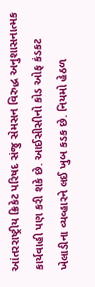આંતરરાષ્ટ્રીય ક્રિકેટ પરિષદ સંજુ સેમસન વિરુદ્ધ અનુશાસનાત્મક કાર્યવાહી પણ કરી શકે છે. આઈસીસીનો કોડ ઓફ કંડકટ ખેલાડીના વ્યવ્હારને લઈ ખુબ કડક છે. નિયમો હેઠળ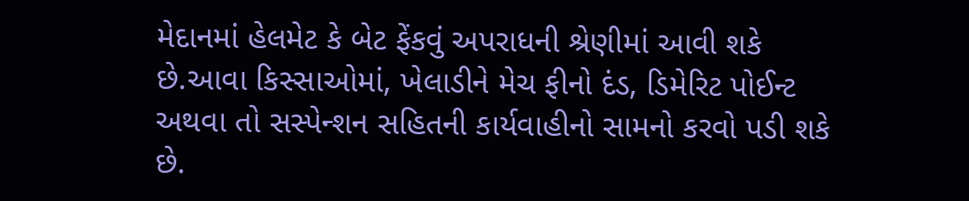મેદાનમાં હેલમેટ કે બેટ ફેંકવું અપરાધની શ્રેણીમાં આવી શકે છે.આવા કિસ્સાઓમાં, ખેલાડીને મેચ ફીનો દંડ, ડિમેરિટ પોઈન્ટ અથવા તો સસ્પેન્શન સહિતની કાર્યવાહીનો સામનો કરવો પડી શકે છે.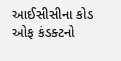આઈસીસીના કોડ ઓફ કંડક્ટનો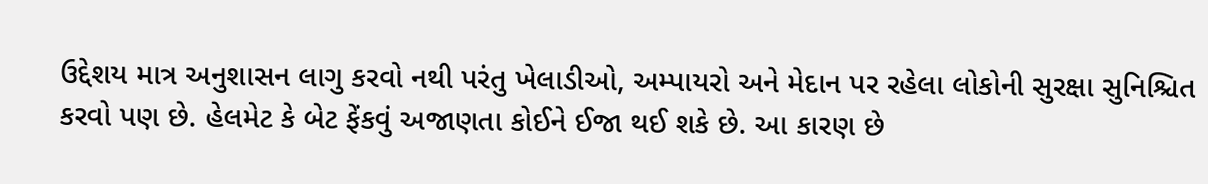ઉદ્દેશય માત્ર અનુશાસન લાગુ કરવો નથી પરંતુ ખેલાડીઓ, અમ્પાયરો અને મેદાન પર રહેલા લોકોની સુરક્ષા સુનિશ્ચિત કરવો પણ છે. હેલમેટ કે બેટ ફેંકવું અજાણતા કોઈને ઈજા થઈ શકે છે. આ કારણ છે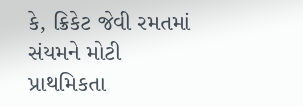કે, ક્રિકેટ જેવી રમતમાં સંયમને મોટી પ્રાથમિકતા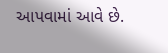આપવામાં આવે છે.